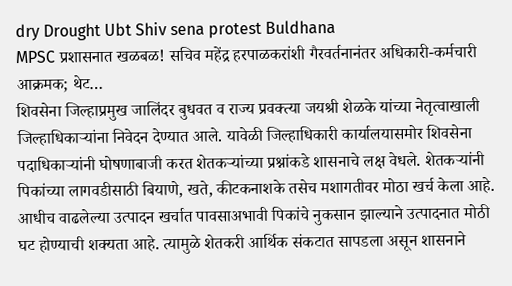dry Drought Ubt Shiv sena protest Buldhana
MPSC प्रशासनात खळबळ! सचिव महेंद्र हरपाळकरांशी गैरवर्तनानंतर अधिकारी-कर्मचारी आक्रमक; थेट…
शिवसेना जिल्हाप्रमुख जालिंदर बुधवत व राज्य प्रवक्त्या जयश्री शेळके यांच्या नेतृत्वाखाली जिल्हाधिकाऱ्यांना निवेदन देण्यात आले. यावेळी जिल्हाधिकारी कार्यालयासमोर शिवसेना पदाधिकाऱ्यांनी घोषणाबाजी करत शेतकऱ्यांच्या प्रश्नांकडे शासनाचे लक्ष वेधले. शेतकऱ्यांनी पिकांच्या लागवडीसाठी बियाणे, खते, कीटकनाशके तसेच मशागतीवर मोठा खर्च केला आहे. आधीच वाढलेल्या उत्पादन खर्चात पावसाअभावी पिकांचे नुकसान झाल्याने उत्पादनात मोठी घट होण्याची शक्यता आहे. त्यामुळे शेतकरी आर्थिक संकटात सापडला असून शासनाने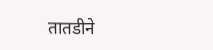तातडीने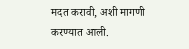मदत करावी, अशी मागणी करण्यात आली.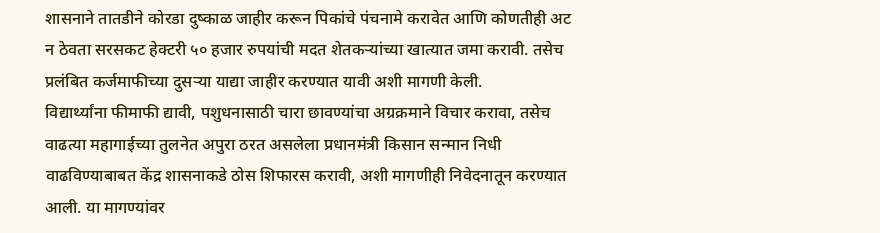शासनाने तातडीने कोरडा दुष्काळ जाहीर करून पिकांचे पंचनामे करावेत आणि कोणतीही अट न ठेवता सरसकट हेक्टरी ५० हजार रुपयांची मदत शेतकऱ्यांच्या खात्यात जमा करावी. तसेच प्रलंबित कर्जमाफीच्या दुसऱ्या याद्या जाहीर करण्यात यावी अशी मागणी केली.
विद्यार्थ्यांना फीमाफी द्यावी, पशुधनासाठी चारा छावण्यांचा अग्रक्रमाने विचार करावा, तसेच वाढत्या महागाईच्या तुलनेत अपुरा ठरत असलेला प्रधानमंत्री किसान सन्मान निधी वाढविण्याबाबत केंद्र शासनाकडे ठोस शिफारस करावी, अशी मागणीही निवेदनातून करण्यात आली. या मागण्यांवर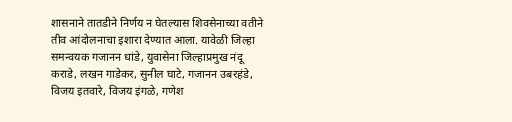शासनाने तातडीने निर्णय न घेतल्यास शिवसेनाच्या वतीने तीव आंदोलनाचा इशारा देण्यात आला. यावेळी जिल्हा समन्वयक गजानन धांडे, युवासेना जिल्हाप्रमुख नंदू कराडे, लखन गाडेकर, सुनील घाटे, गजानन उबरहंडे, विजय इतवारे, विजय इंगळे, गणेश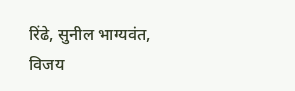रिंढे, सुनील भाग्यवंत, विजय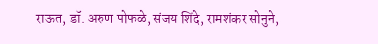राऊत, डॉ. अरुण पोफळे, संजय शिंदे, रामशंकर सोनुने,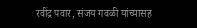रवींद्र पवार, संजय गवळी यांच्यासह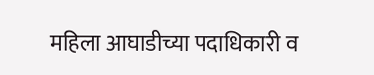महिला आघाडीच्या पदाधिकारी व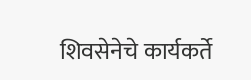शिवसेनेचे कार्यकर्ते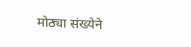मोठ्या संख्येने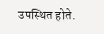उपस्थित होते.